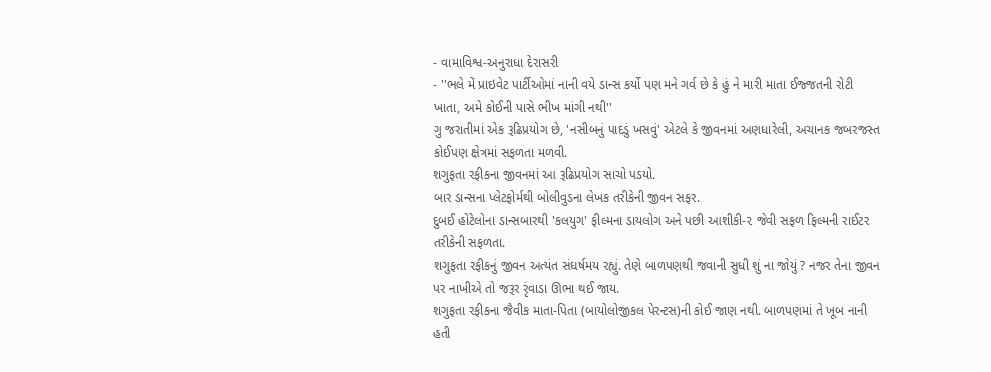- વામાવિશ્વ-અનુરાધા દેરાસરી
- ''ભલે મેં પ્રાઇવેટ પાર્ટીઓમાં નાની વયે ડાન્સ કર્યો પણ મને ગર્વ છે કે હું ને મારી માતા ઈજ્જતની રોટી ખાતા, અમે કોઈની પાસે ભીખ માંગી નથી''
ગુ જરાતીમાં એક રૂઢિપ્રયોગ છે, 'નસીબનું પાદડું ખસવું' એટલે કે જીવનમાં અણધારેલી, અચાનક જબરજસ્ત કોઈપણ ક્ષેત્રમાં સફળતા મળવી.
શગુફતા રફીકના જીવનમાં આ રૂઢિપ્રયોગ સાચો પડયો.
બાર ડાન્સના પ્લેટફોર્મથી બોલીવુડના લેખક તરીકેની જીવન સફર.
દુબઈ હોટેલોના ડાન્સબારથી 'કલયુગ' ફીલ્મના ડાયલોગ અને પછી આશીકી-૨ જેવી સફળ ફિલ્મની રાઈટર તરીકેની સફળતા.
શગુફતા રફીકનું જીવન અત્યંત સંઘર્ષમય રહ્યું. તેણે બાળપણથી જવાની સુધી શું ના જોયું ? નજર તેના જીવન પર નાખીએ તો જરૂર રૃંવાડા ઊભા થઈ જાય.
શગુફતા રફીકના જૈવીક માતા-પિતા (બાયોલોજીકલ પેરન્ટસ)ની કોઈ જાણ નથી. બાળપણમાં તે ખૂબ નાની હતી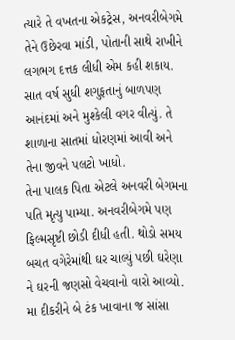ત્યારે તે વખતના એકટ્રેસ, અનવરીબેગમે તેને ઉછેરવા માંડી, પોતાની સાથે રાખીને લગભગ દત્તક લીધી એમ કહી શકાય. સાત વર્ષ સુધી શગુફતાનું બાળપણ આનંદમાં અને મુશ્કેલી વગર વીત્યું. તે શાળાના સાતમાં ધોરણમાં આવી અને તેના જીવને પલટો ખાધો.
તેના પાલક પિતા એટલે અનવરી બેગમના પતિ મૃત્યુ પામ્યા. અનવરીબેગમે પણ ફિલ્મસૃષ્ટી છોડી દીધી હતી. થોડો સમય બચત વગેરેમાંથી ઘર ચાલ્યું પછી ઘરેણા ને ઘરની જણસો વેચવાનો વારો આવ્યો. મા દીકરીને બે ટંક ખાવાના જ સાંસા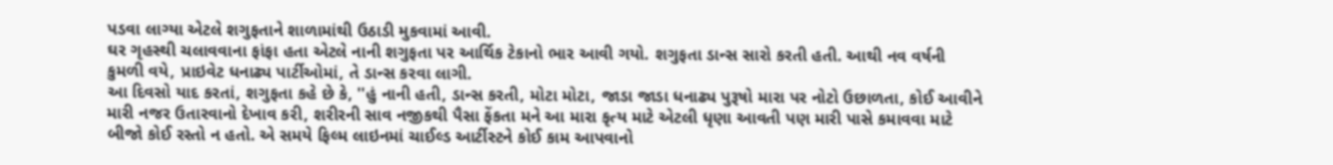પડવા લાગ્યા એટલે શગુફતાને શાળામાંથી ઉઠાડી મુકવામાં આવી.
ઘર ગૃહસ્થી ચલાવવાના ફાંફા હતા એટલે નાની શગુફતા પર આર્થિક ટેકાનો ભાર આવી ગયો. શગુફતા ડાન્સ સારો કરતી હતી. આથી નવ વર્ષની કુમળી વયે, પ્રાઇવેટ ધનાઢ્ય પાર્ટીઓમાં, તે ડાન્સ કરવા લાગી.
આ દિવસો યાદ કરતાં, શગુફતા કહે છે કે, ''હું નાની હતી, ડાન્સ કરતી, મોટા મોટા, જાડા જાડા ધનાઢ્ય પુરૂષો મારા પર નોટો ઉછાળતા, કોઈ આવીને મારી નજર ઉતારવાનો દેખાવ કરી, શરીરની સાવ નજીકથી પૈસા ફેંકતા મને આ મારા કૃત્ય માટે એટલી ધૃણા આવતી પણ મારી પાસે કમાવવા માટે બીજો કોઈ રસ્તો ન હતો. એ સમયે ફિલ્મ લાઇનમાં ચાઈલ્ડ આર્ટીસ્ટને કોઈ કામ આપવાનો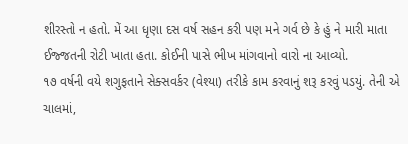શીરસ્તો ન હતો. મેં આ ધૃણા દસ વર્ષ સહન કરી પણ મને ગર્વ છે કે હું ને મારી માતા ઈજ્જતની રોટી ખાતા હતા. કોઈની પાસે ભીખ માંગવાનો વારો ના આવ્યો.
૧૭ વર્ષની વયે શગુફતાને સેક્સવર્કર (વેશ્યા) તરીકે કામ કરવાનું શરૂ કરવું પડયું. તેની એ ચાલમાં,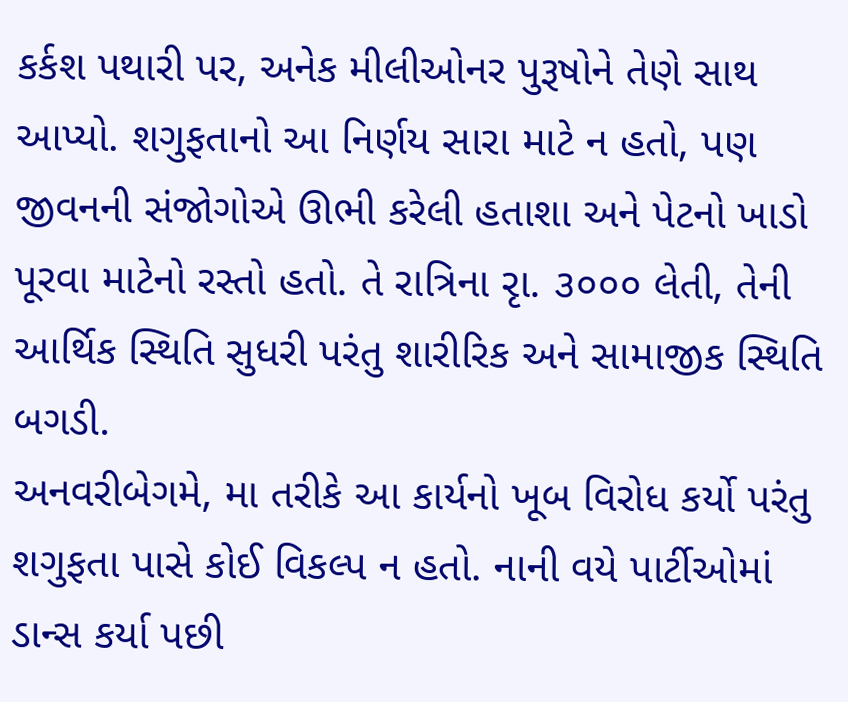કર્કશ પથારી પર, અનેક મીલીઓનર પુરૂષોને તેણે સાથ આપ્યો. શગુફતાનો આ નિર્ણય સારા માટે ન હતો, પણ જીવનની સંજોગોએ ઊભી કરેલી હતાશા અને પેટનો ખાડો પૂરવા માટેનો રસ્તો હતો. તે રાત્રિના રૃા. ૩૦૦૦ લેતી, તેની આર્થિક સ્થિતિ સુધરી પરંતુ શારીરિક અને સામાજીક સ્થિતિ બગડી.
અનવરીબેગમે, મા તરીકે આ કાર્યનો ખૂબ વિરોધ કર્યો પરંતુ શગુફતા પાસે કોઈ વિકલ્પ ન હતો. નાની વયે પાર્ટીઓમાં ડાન્સ કર્યા પછી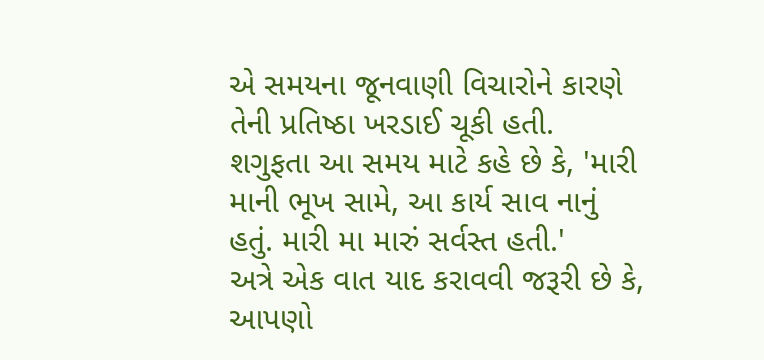એ સમયના જૂનવાણી વિચારોને કારણે તેની પ્રતિષ્ઠા ખરડાઈ ચૂકી હતી.
શગુફતા આ સમય માટે કહે છે કે, 'મારી માની ભૂખ સામે, આ કાર્ય સાવ નાનું હતું. મારી મા મારું સર્વસ્ત હતી.'
અત્રે એક વાત યાદ કરાવવી જરૂરી છે કે, આપણો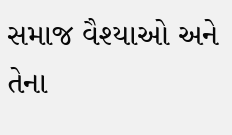સમાજ વૈશ્યાઓ અને તેના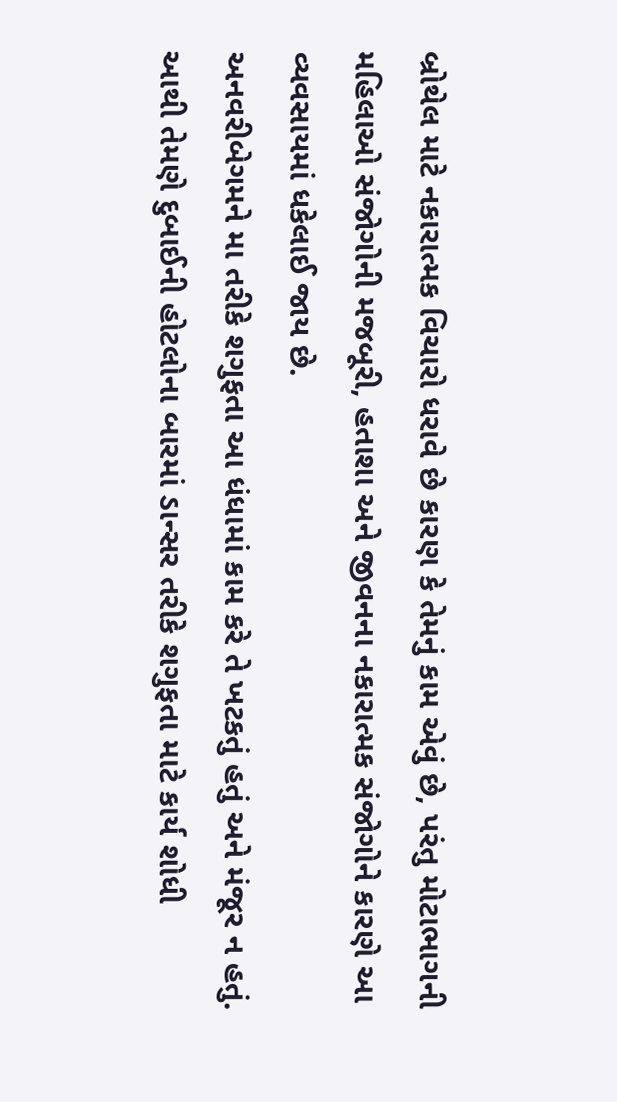બ્રોથેલ માટે નકારાત્મક વિચારો ધરાવે છે કારણ કે તેમનું કામ એવું છે, પરંતુ મોટાભાગની મહિલાઓ સંજોગોની મજબૂરી, હતાશા અને જીવનના નકારાત્મક સંજોગોને કારણે આ વ્યવસાયમાં ધકેલાઈ જાય છે.
અનવરીબેગમને મા તરીકે શગુફતા આ ધંધામાં કામ કરે તે ખટકતું હતું અને મંજૂર ન હતું. આથી તેમણે દુબાઈની હોટલોના બારમાં ડાન્સર તરીકે શગુફતા માટે કાર્ય શોધી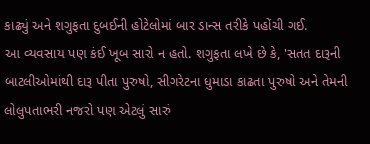કાઢ્યું અને શગુફતા દુબઈની હોટેલોમાં બાર ડાન્સ તરીકે પહોંચી ગઈ.
આ વ્યવસાય પણ કંઈ ખૂબ સારો ન હતો. શગુફતા લખે છે કે, 'સતત દારૂની બાટલીઓમાંથી દારૂ પીતા પુરુષો, સીગરેટના ધુમાડા કાઢતા પુરુષો અને તેમની લોલુપતાભરી નજરો પણ એટલું સારું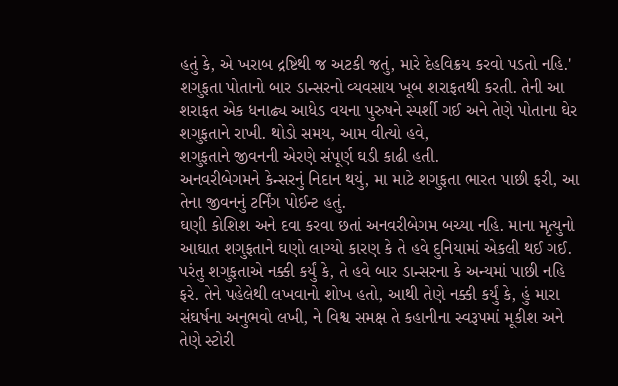હતું કે, એ ખરાબ દ્રષ્ટિથી જ અટકી જતું, મારે દેહવિક્રય કરવો પડતો નહિ.'
શગુફતા પોતાનો બાર ડાન્સરનો વ્યવસાય ખૂબ શરાફતથી કરતી. તેની આ શરાફત એક ધનાઢ્ય આધેડ વયના પુરુષને સ્પર્શી ગઈ અને તેણે પોતાના ઘેર શગુફતાને રાખી. થોડો સમય, આમ વીત્યો હવે,
શગુફતાને જીવનની એરણે સંપૂર્ણ ઘડી કાઢી હતી.
અનવરીબેગમને કેન્સરનું નિદાન થયું, મા માટે શગુફતા ભારત પાછી ફરી, આ તેના જીવનનું ટર્નિંગ પોઈન્ટ હતું.
ઘણી કોશિશ અને દવા કરવા છતાં અનવરીબેગમ બચ્યા નહિ. માના મૃત્યુનો આઘાત શગુફતાને ઘણો લાગ્યો કારણ કે તે હવે દુનિયામાં એકલી થઈ ગઈ.
પરંતુ શગુફતાએ નક્કી કર્યું કે, તે હવે બાર ડાન્સરના કે અન્યમાં પાછી નહિ ફરે. તેને પહેલેથી લખવાનો શોખ હતો, આથી તેણે નક્કી કર્યું કે, હું મારા સંઘર્ષના અનુભવો લખી, ને વિશ્વ સમક્ષ તે કહાનીના સ્વરૂપમાં મૂકીશ અને તેણે સ્ટોરી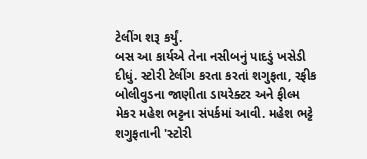ટેલીંગ શરૂ કર્યું.
બસ આ કાર્યએ તેના નસીબનું પાદડું ખસેડી દીધું. સ્ટોરી ટેલીંગ કરતા કરતાં શગુફતા, રફીક બોલીવુડના જાણીતા ડાયરેક્ટર અને ફીલ્મ મેકર મહેશ ભટ્ટના સંપર્કમાં આવી. મહેશ ભટ્ટે શગુફતાની 'સ્ટોરી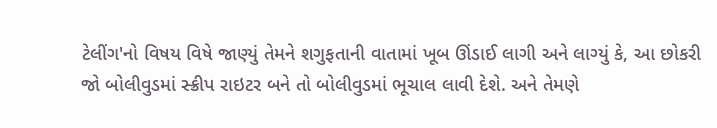ટેલીંગ'નો વિષય વિષે જાણ્યું તેમને શગુફતાની વાતામાં ખૂબ ઊંડાઈ લાગી અને લાગ્યું કે, આ છોકરી જો બોલીવુડમાં સ્ક્રીપ રાઇટર બને તો બોલીવુડમાં ભૂચાલ લાવી દેશે. અને તેમણે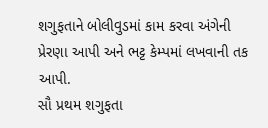શગુફતાને બોલીવુડમાં કામ કરવા અંગેની પ્રેરણા આપી અને ભટ્ટ કેમ્પમાં લખવાની તક આપી.
સૌ પ્રથમ શગુફતા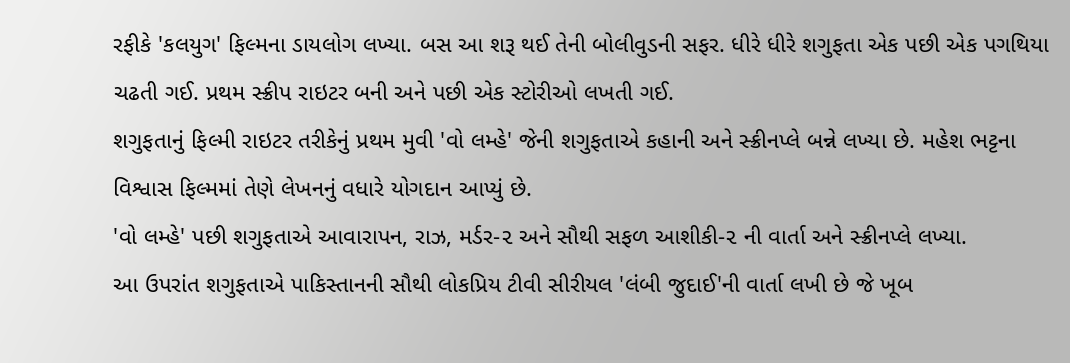રફીકે 'કલયુગ' ફિલ્મના ડાયલોગ લખ્યા. બસ આ શરૂ થઈ તેની બોલીવુડની સફર. ધીરે ધીરે શગુફતા એક પછી એક પગથિયા ચઢતી ગઈ. પ્રથમ સ્ક્રીપ રાઇટર બની અને પછી એક સ્ટોરીઓ લખતી ગઈ.
શગુફતાનું ફિલ્મી રાઇટર તરીકેનું પ્રથમ મુવી 'વો લમ્હે' જેની શગુફતાએ કહાની અને સ્ક્રીનપ્લે બન્ને લખ્યા છે. મહેશ ભટ્ટના વિશ્વાસ ફિલ્મમાં તેણે લેખનનું વધારે યોગદાન આપ્યું છે.
'વો લમ્હે' પછી શગુફતાએ આવારાપન, રાઝ, મર્ડર-૨ અને સૌથી સફળ આશીકી-૨ ની વાર્તા અને સ્ક્રીનપ્લે લખ્યા.
આ ઉપરાંત શગુફતાએ પાકિસ્તાનની સૌથી લોકપ્રિય ટીવી સીરીયલ 'લંબી જુદાઈ'ની વાર્તા લખી છે જે ખૂબ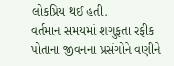લોકપ્રિય થઈ હતી.
વર્તમાન સમયમાં શગુફતા રફીક પોતાના જીવનના પ્રસંગોને વણીને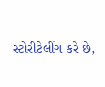સ્ટોરીટેલીંગ કરે છે,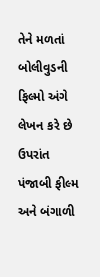તેને મળતાં બોલીવુડની ફિલ્મો અંગે લેખન કરે છે ઉપરાંત પંજાબી ફીલ્મ અને બંગાળી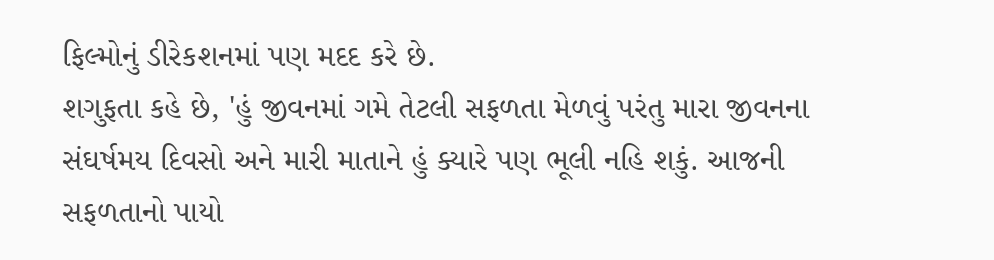ફિલ્મોનું ડીરેકશનમાં પણ મદદ કરે છે.
શગુફતા કહે છે, 'હું જીવનમાં ગમે તેટલી સફળતા મેળવું પરંતુ મારા જીવનના સંઘર્ષમય દિવસો અને મારી માતાને હું ક્યારે પણ ભૂલી નહિ શકું. આજની સફળતાનો પાયો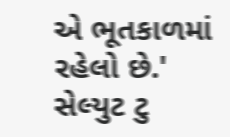એ ભૂતકાળમાં રહેલો છે.'
સેલ્યુટ ટુ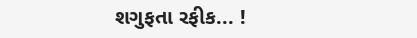શગુફતા રફીક... !